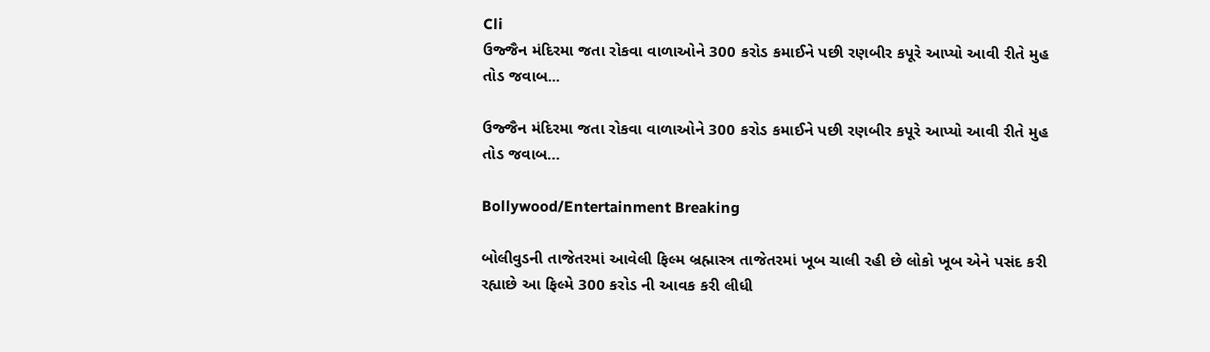Cli
ઉજ્જૈન મંદિરમા જતા રોકવા વાળાઓને 300 કરોડ કમાઈને પછી રણબીર કપૂરે આપ્યો આવી રીતે મુહ તોડ જવાબ...

ઉજ્જૈન મંદિરમા જતા રોકવા વાળાઓને 300 કરોડ કમાઈને પછી રણબીર કપૂરે આપ્યો આવી રીતે મુહ તોડ જવાબ…

Bollywood/Entertainment Breaking

બોલીવુડની તાજેતરમાં આવેલી ફિલ્મ બ્રહ્માસ્ત્ર તાજેતરમાં ખૂબ ચાલી રહી છે લોકો ખૂબ એને પસંદ કરી રહ્યાછે આ ફિલ્મે 300 કરોડ ની આવક કરી લીધી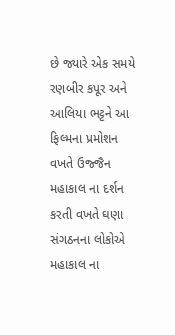છે જ્યારે એક સમયે રણબીર કપૂર અને આલિયા ભટ્ટને આ ફિલ્મના પ્રમોશન વખતે ઉજ્જૈન મહાકાલ ના દર્શન કરતી વખતે ઘણા સંગઠનના લોકોએ મહાકાલ ના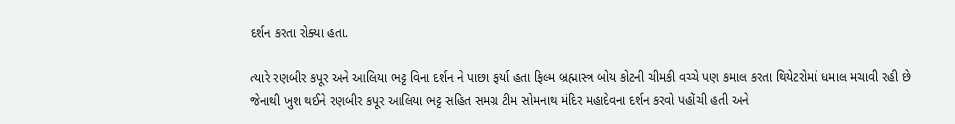દર્શન કરતા રોક્યા હતા.

ત્યારે રણબીર કપૂર અને આલિયા ભટ્ટ વિના દર્શન ને પાછા ફર્યા હતા ફિલ્મ બ્રહ્માસ્ત્ર બોય કોટની ચીમકી વચ્ચે પણ કમાલ કરતા થિયેટરોમાં ધમાલ મચાવી રહી છે જેનાથી ખુશ થઈને રણબીર કપૂર આલિયા ભટ્ટ સહિત સમગ્ર ટીમ સોમનાથ મંદિર મહાદેવના દર્શન કરવો પહોંચી હતી અને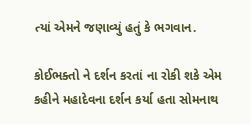ત્યાં એમને જણાવ્યું હતું કે ભગવાન.

કોઈભક્તો ને દર્શન કરતાં ના રોકી શકે એમ કહીને મહાદેવના દર્શન કર્યા હતા સોમનાથ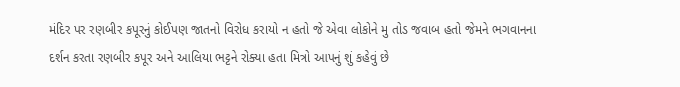મંદિર પર રણબીર કપૂરનું કોઈપણ જાતનો વિરોધ કરાયો ન હતો જે એવા લોકોને મુ તોડ જવાબ હતો જેમને ભગવાનના દર્શન કરતા રણબીર કપૂર અને આલિયા ભટ્ટને રોક્યા હતા મિત્રો આપનું શું કહેવું છે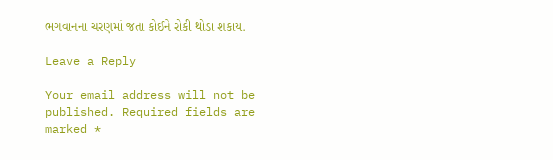ભગવાનના ચરણમાં જતા કોઈને રોકી થોડા શકાય.

Leave a Reply

Your email address will not be published. Required fields are marked *